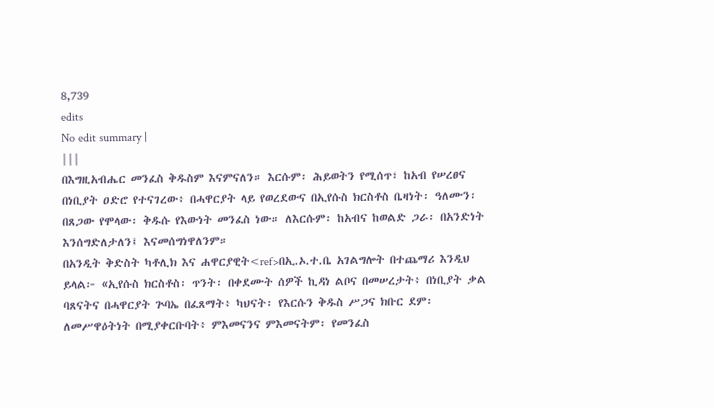8,739
edits
No edit summary |
|||
በእግዚአብሔር መንፈስ ቅዱስም እናምናለን። እርሱም፡ ሕይወትን የሚሰጥ፣ ከአብ የሠረፀና በነቢያት ዐድሮ የተናገረው፥ በሓዋርያት ላይ የወረደውና በኢየሱስ ክርስቶስ ቤዛነት፡ ዓለሙን፡ በጸጋው የሞላው፡ ቅዱሱ የእውነት መንፈስ ነው። ለእርሱም፡ ከአብና ከወልድ ጋራ፡ በአንድነት እንሰግድለታለን፤ እናመሰግነዋለንም።
በአንዲት ቅድስት ካቶሊክ እና ሐዋርያዊት<ref>በኢ.ኦ.ተ.ቤ አገልግሎት በተጨማሪ እንዲህ ይላል፦ «ኢየሱስ ክርስቶስ፡ ጥንት፡ በቀደሙት ሰዎች ኪዳነ ልቦና በመሠረታት፥ በነቢያት ቃል ባጸናትና በሓዋርያት ጕባኤ በፈጸማት፥ ካህናት፡ የእርሱን ቅዱስ ሥጋና ክቡር ደም፡ ለመሥዋዕትነት በሚያቀርቡባት፥ ምእመናንና ምእመናትም፡ የመንፈስ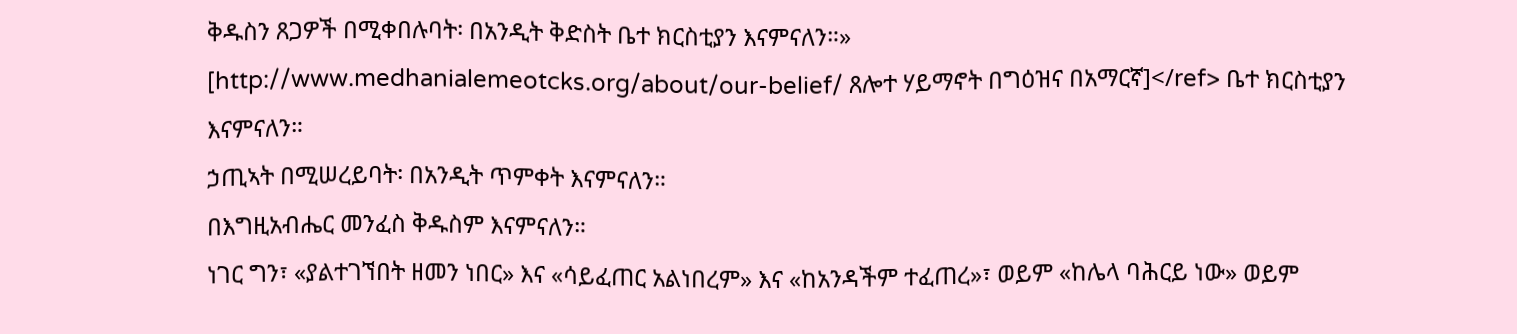ቅዱስን ጸጋዎች በሚቀበሉባት፡ በአንዲት ቅድስት ቤተ ክርስቲያን እናምናለን።» [http://www.medhanialemeotcks.org/about/our-belief/ ጸሎተ ሃይማኖት በግዕዝና በአማርኛ]</ref> ቤተ ክርስቲያን እናምናለን።
ኃጢኣት በሚሠረይባት፡ በአንዲት ጥምቀት እናምናለን።
በእግዚአብሔር መንፈስ ቅዱስም እናምናለን።
ነገር ግን፣ «ያልተገኘበት ዘመን ነበር» እና «ሳይፈጠር አልነበረም» እና «ከአንዳችም ተፈጠረ»፣ ወይም «ከሌላ ባሕርይ ነው» ወይም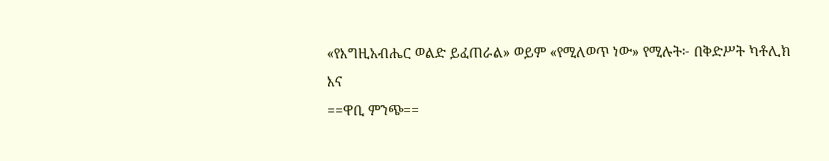«የእግዚአብሔር ወልድ ይፈጠራል» ወይም «የሚለወጥ ነው» የሚሉት፦ በቅድሥት ካቶሊክ እና
==ዋቢ ምንጭ==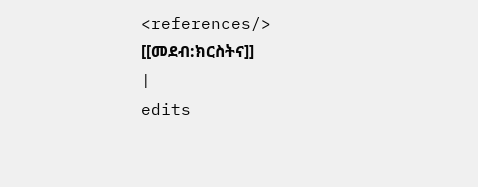<references/>
[[መደብ:ክርስትና]]
|
edits